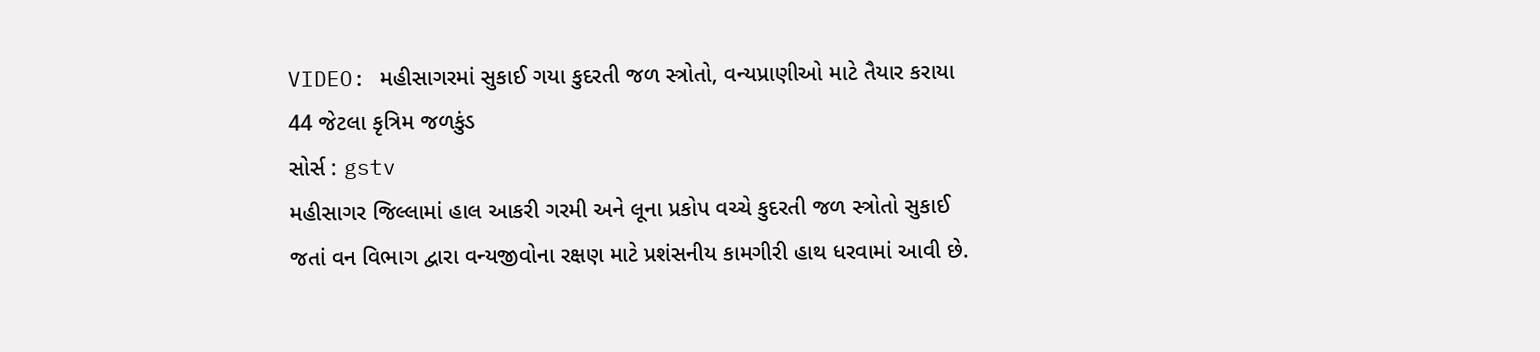VIDEO: મહીસાગરમાં સુકાઈ ગયા કુદરતી જળ સ્ત્રોતો, વન્યપ્રાણીઓ માટે તૈયાર કરાયા 44 જેટલા કૃત્રિમ જળકુંડ
સોર્સ : gstv
મહીસાગર જિલ્લામાં હાલ આકરી ગરમી અને લૂના પ્રકોપ વચ્ચે કુદરતી જળ સ્ત્રોતો સુકાઈ જતાં વન વિભાગ દ્વારા વન્યજીવોના રક્ષણ માટે પ્રશંસનીય કામગીરી હાથ ધરવામાં આવી છે.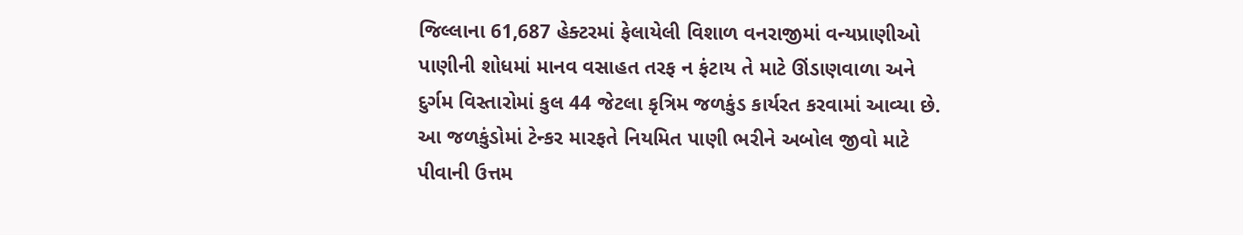જિલ્લાના 61,687 હેક્ટરમાં ફેલાયેલી વિશાળ વનરાજીમાં વન્યપ્રાણીઓ પાણીની શોધમાં માનવ વસાહત તરફ ન ફંટાય તે માટે ઊંડાણવાળા અને દુર્ગમ વિસ્તારોમાં કુલ 44 જેટલા કૃત્રિમ જળકુંડ કાર્યરત કરવામાં આવ્યા છે. આ જળકુંડોમાં ટેન્કર મારફતે નિયમિત પાણી ભરીને અબોલ જીવો માટે પીવાની ઉત્તમ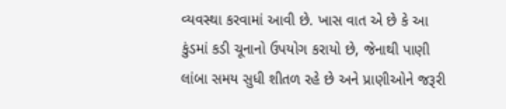વ્યવસ્થા કરવામાં આવી છે. ખાસ વાત એ છે કે આ કુંડમાં કડી ચૂનાનો ઉપયોગ કરાયો છે, જેનાથી પાણી લાંબા સમય સુધી શીતળ રહે છે અને પ્રાણીઓને જરૂરી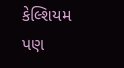કેલ્શિયમ પણ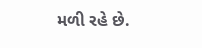મળી રહે છે.